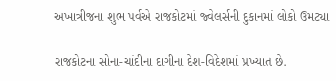અખાત્રીજના શુભ પર્વએ રાજકોટમાં જ્વેલર્સની દુકાનમાં લોકો ઉમટ્યા

રાજકોટના સોના-ચાંદીના દાગીના દેશ-વિદેશમાં પ્રખ્યાત છે.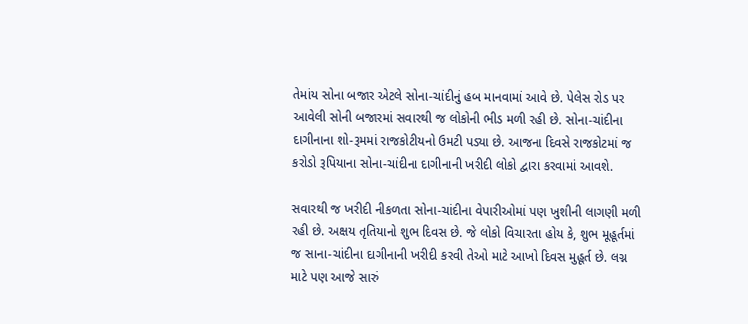તેમાંય સોના બજાર એટલે સોના-ચાંદીનું હબ માનવામાં આવે છે. પેલેસ રોડ પર આવેલી સોની બજારમાં સવારથી જ લોકોની ભીડ મળી રહી છે. સોના-ચાંદીના દાગીનાના શો-રૂમમાં રાજકોટીયનો ઉમટી પડ્યા છે. આજના દિવસે રાજકોટમાં જ કરોડો રૂપિયાના સોના-ચાંદીના દાગીનાની ખરીદી લોકો દ્વારા કરવામાં આવશે.

સવારથી જ ખરીદી નીકળતા સોના-ચાંદીના વેપારીઓમાં પણ ખુશીની લાગણી મળી રહી છે. અક્ષય તૃતિયાનો શુભ દિવસ છે. જે લોકો વિચારતા હોય કે, શુભ મૂહૂર્તમાં જ સાના-ચાંદીના દાગીનાની ખરીદી કરવી તેઓ માટે આખો દિવસ મુહૂર્ત છે. લગ્ન માટે પણ આજે સારું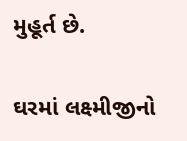મુહૂર્ત છે.

ઘરમાં લક્ષ્મીજીનો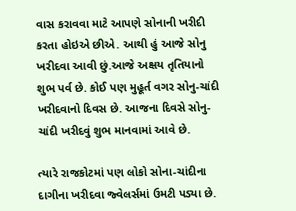વાસ કરાવવા માટે આપણે સોનાની ખરીદી કરતા હોઇએ છીએ. આથી હું આજે સોનુ ખરીદવા આવી છું.આજે અક્ષય તૃતિયાનો શુભ પર્વ છે. કોઈ પણ મુહૂર્ત વગર સોનુ-ચાંદી ખરીદવાનો દિવસ છે. આજના દિવસે સોનુ-ચાંદી ખરીદવું શુભ માનવામાં આવે છે.

ત્યારે રાજકોટમાં પણ લોકો સોના-ચાંદીના દાગીના ખરીદવા જ્વેલર્સમાં ઉમટી પડ્યા છે.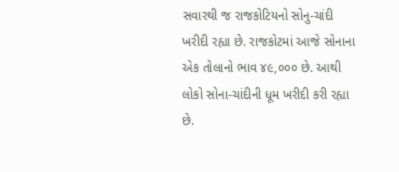સવારથી જ રાજકોટિયનો સોનુ-ચાંદી ખરીદી રહ્યા છે. રાજકોટમાં આજે સોનાના એક તોલાનો ભાવ ૪૯,૦૦૦ છે. આથી લોકો સોના-ચાંદીની ધૂમ ખરીદી કરી રહ્યા છે.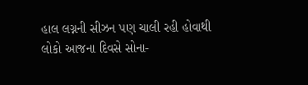હાલ લગ્નની સીઝન પણ ચાલી રહી હોવાથી લોકો આજના દિવસે સોના-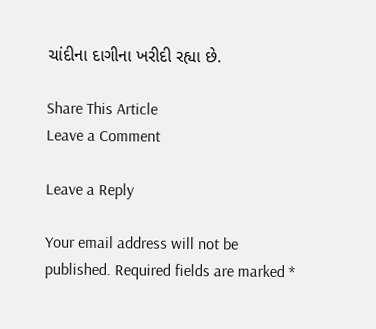ચાંદીના દાગીના ખરીદી રહ્યા છે.

Share This Article
Leave a Comment

Leave a Reply

Your email address will not be published. Required fields are marked *